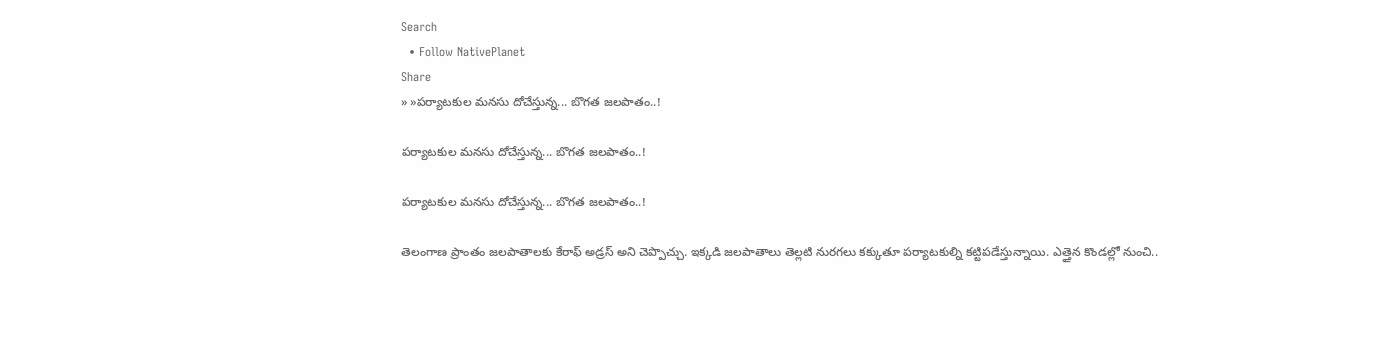Search
  • Follow NativePlanet
Share
» »ప‌ర్యాట‌కుల మ‌న‌సు దోచేస్తున్న... బొగ‌త జ‌ల‌పాతం..!

ప‌ర్యాట‌కుల మ‌న‌సు దోచేస్తున్న... బొగ‌త జ‌ల‌పాతం..!

ప‌ర్యాట‌కుల మ‌న‌సు దోచేస్తున్న... బొగ‌త జ‌ల‌పాతం..!

తెలంగాణ ప్రాంతం జలపాతాలకు కేరాఫ్ అడ్ర‌స్ అని చెప్పొచ్చు. ఇక్క‌డి జలపాతాలు తెల్లటి నురగలు కక్కుతూ ప‌ర్యాట‌కుల్ని కట్టిపడేస్తున్నాయి. ఎత్తైన కొండల్లో నుంచి..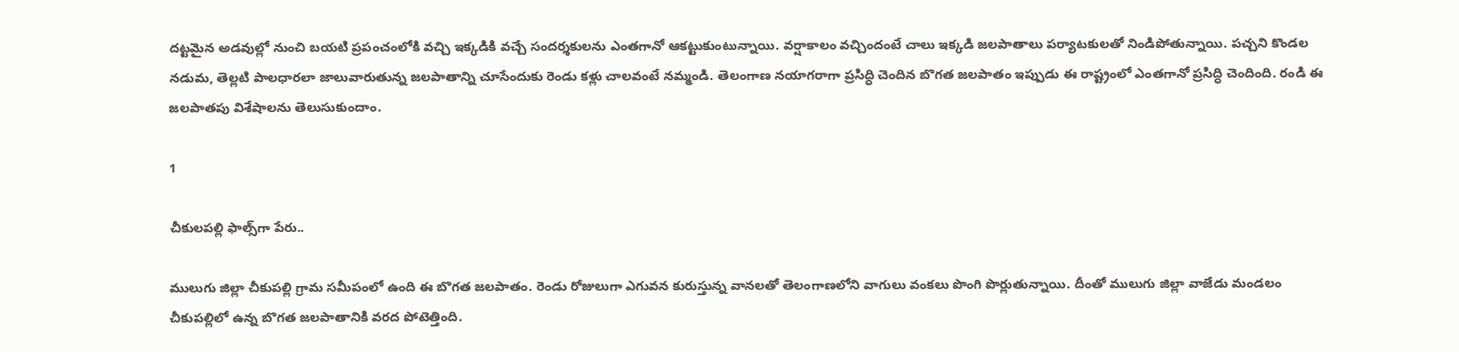ద‌ట్టమైన అడవుల్లో నుంచి బయటి ప్రపంచంలోకి వచ్చి ఇక్క‌డికి వ‌చ్చే సంద‌ర్శ‌కుల‌ను ఎంత‌గానో ఆక‌ట్టుకుంటున్నాయి. వ‌ర్షాకాలం వచ్చిందంటే చాలు ఇక్క‌డి జ‌ల‌పాతాలు పర్యాటకులతో నిండిపోతున్నాయి. పచ్చని కొండల నడుమ, తెల్లటి పాలధారలా జాలువారుతున్న జలపాతాన్ని చూసేందుకు రెండు కళ్లు చాలవంటే నమ్మండి. తెలంగాణ నయాగరాగా ప్రసిద్ధి చెందిన బొగత జలపాతం ఇప్పుడు ఈ రాష్ట్రంలో ఎంత‌గానో ప్ర‌సిద్ధి చెందింది. రండి ఈ జ‌ల‌పాతపు విశేషాల‌ను తెలుసుకుందాం.

1

చీకుల‌ప‌ల్లి ఫాల్స్‌గా పేరు..

ములుగు జిల్లా చీకుపల్లి గ్రామ సమీపంలో ఉంది ఈ బొగత జలపాతం. రెండు రోజులుగా ఎగువన కురుస్తున్న వానలతో తెలంగాణ‌లోని వాగులు వంకలు పొంగి పొర్లుతున్నాయి. దీంతో ములుగు జిల్లా వాజేడు మండలం చీకుపల్లిలో ఉన్న బొగత జలపాతానికి వరద పోటెత్తింది.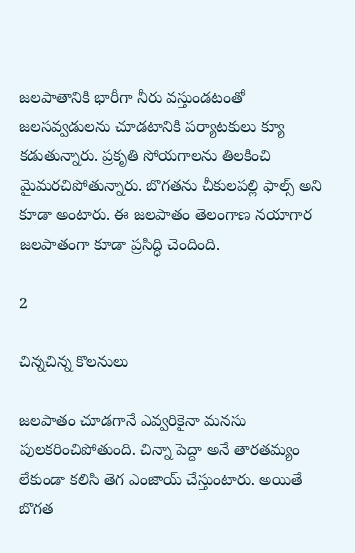జలపాతానికి భారీగా నీరు వస్తుండటంతో జలసవ్వడులను చూడటానికి పర్యాటకులు క్యూ కడుతున్నారు. ప్రకృతి సోయగాలను తిలకించి మైమరచిపోతున్నారు. బొగతను చీకులపల్లి ఫాల్స్ అని కూడా అంటారు. ఈ జ‌ల‌పాతం తెలంగాణ న‌యాగార జ‌ల‌పాతంగా కూడా ప్ర‌సిద్ధి చెందింది.

2

చిన్న‌చిన్న కొల‌నులు

జ‌లపాతం చూడగానే ఎవ్వరికైనా మనసు పులకరించిపోతుంది. చిన్నా పెద్దా అనే తార‌తమ్యం లేకుండా కలిసి తెగ ఎంజాయ్ చేస్తుంటారు. అయితే బొగత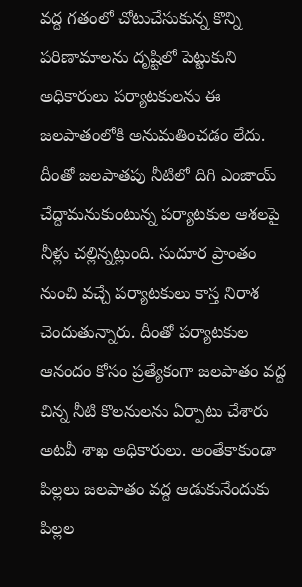వద్ద గతంలో చోటుచేసుకున్న కొన్ని పరిణామాలను దృష్టిలో పెట్టుకుని అధికారులు పర్యాటకులను ఈ జలపాతంలోకి అనుమతించడం లేదు. దీంతో జలపాతపు నీటిలో దిగి ఎంజాయ్ చేద్దామనుకుంటున్న ప‌ర్యాట‌కుల ఆశ‌ల‌పై నీళ్లు చ‌ల్లిన్న‌ట్లుంది. సుదూర ప్రాంతం నుంచి వచ్చే పర్యాటకులు కాస్త నిరాశ చెందుతున్నారు. దీంతో పర్యాటకుల ఆనందం కోసం ప్రత్యేకంగా జలపాతం వద్ద చిన్న నీటి కొలనుల‌ను ఏర్పాటు చేశారు అట‌వీ శాఖ అధికారులు. అంతేకాకుండా పిల్ల‌లు జలపాతం వద్ద ఆడుకునేందుకు పిల్ల‌ల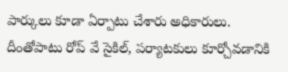పార్కులు కూడా ఏర్పాటు చేశారు అధికారులు. దీంతోపాటు రోప్ వే సైకిల్, పర్యాటకులు కూర్చోవడానికి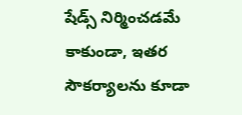షేడ్స్ నిర్మించ‌డ‌మే కాకుండా, ఇత‌ర సౌక‌ర్యాల‌ను కూడా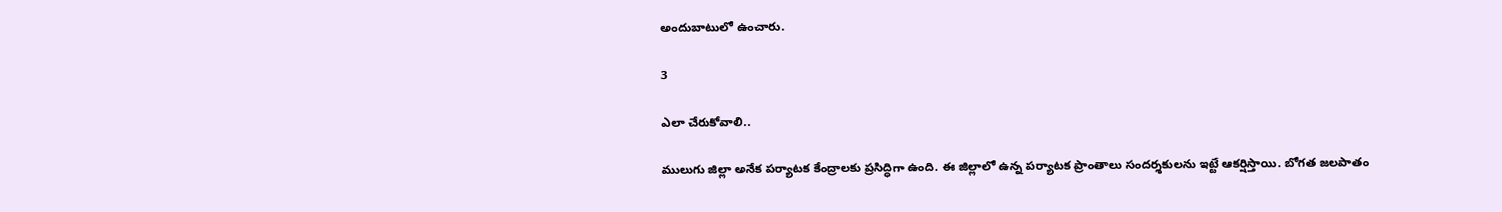అందుబాటులో ఉంచారు.

3

ఎలా చేరుకోవాలి..

ములుగు జిల్లా అనేక పర్యాటక కేంద్రాలకు ప్రసిద్ధిగా ఉంది. ఈ జిల్లాలో ఉన్న పర్యాటక ప్రాంతాలు సందర్శకులను ఇట్టే ఆకర్షిస్తాయి. బోగత జలపాతం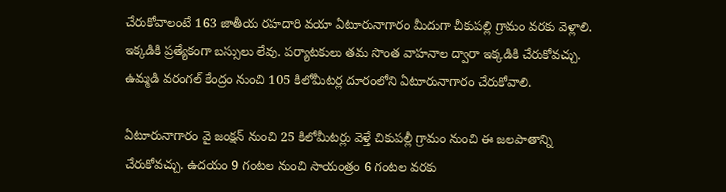చేరుకోవాలంటే 163 జాతీయ రహదారి వయా ఏటూరునాగారం మీదుగా చీకుపల్లి గ్రామం వరకు వెళ్లాలి. ఇక్క‌డికి ప్రత్యేకంగా బస్సులు లేవు. పర్యాటకులు తమ సొంత వాహనాల ద్వారా ఇక్క‌డికి చేరుకోవ‌చ్చు. ఉమ్మడి వరంగల్ కేంద్రం నుంచి 105 కిలోమీటర్ల దూరంలోని ఏటూరునాగారం చేరుకోవాలి.

ఏటూరునాగారం వై జంక్షన్ నుంచి 25 కిలోమీటర్లు వెళ్తే చికుపల్లీ గ్రామం నుంచి ఈ జ‌లపాతాన్ని చేరుకోవ‌చ్చు. ఉదయం 9 గంటల నుంచి సాయంత్రం 6 గంటల వరకు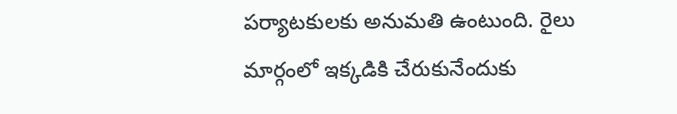పర్యాటకులకు అనుమతి ఉంటుంది. రైలు మార్గంలో ఇక్క‌డికి చేరుకునేందుకు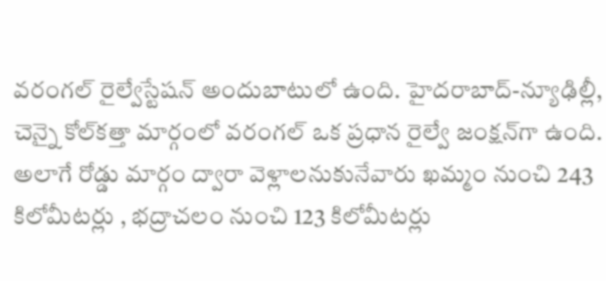వ‌రంగ‌ల్ రైల్వేస్టేష‌న్ అందుబాటులో ఉంది. హైద‌రాబాద్‌-న్యూఢిల్లీ, చెన్నై కోల్‌క‌త్తా మార్గంలో వ‌రంగ‌ల్ ఒక ప్ర‌ధాన రైల్వే జంక్ష‌న్‌గా ఉంది. అలాగే రోడ్డు మార్గం ద్వారా వెళ్లాల‌నుకునేవారు ఖ‌మ్మం నుంచి 243 కిలోమీట‌ర్లు , భ‌ద్రాచ‌లం నుంచి 123 కిలోమీట‌ర్లు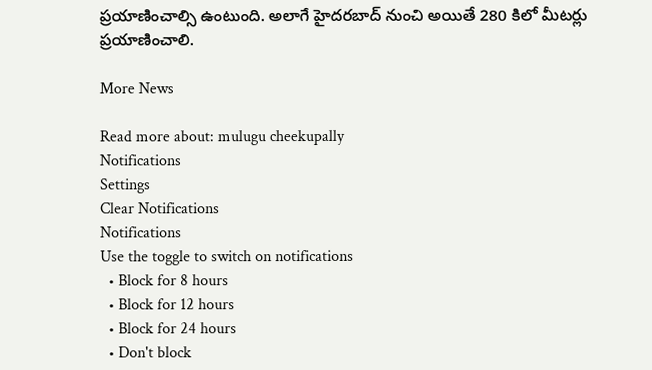ప్ర‌యాణించాల్సి ఉంటుంది. అలాగే హైద‌ర‌బాద్ నుంచి అయితే 280 కిలో మీట‌ర్లు ప్ర‌యాణించాలి.

More News

Read more about: mulugu cheekupally
Notifications
Settings
Clear Notifications
Notifications
Use the toggle to switch on notifications
  • Block for 8 hours
  • Block for 12 hours
  • Block for 24 hours
  • Don't block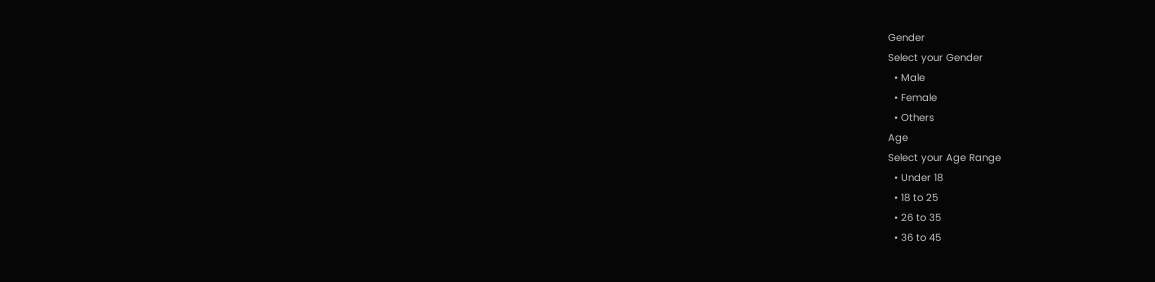Gender
Select your Gender
  • Male
  • Female
  • Others
Age
Select your Age Range
  • Under 18
  • 18 to 25
  • 26 to 35
  • 36 to 45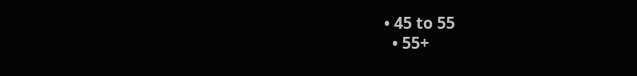• 45 to 55
  • 55+